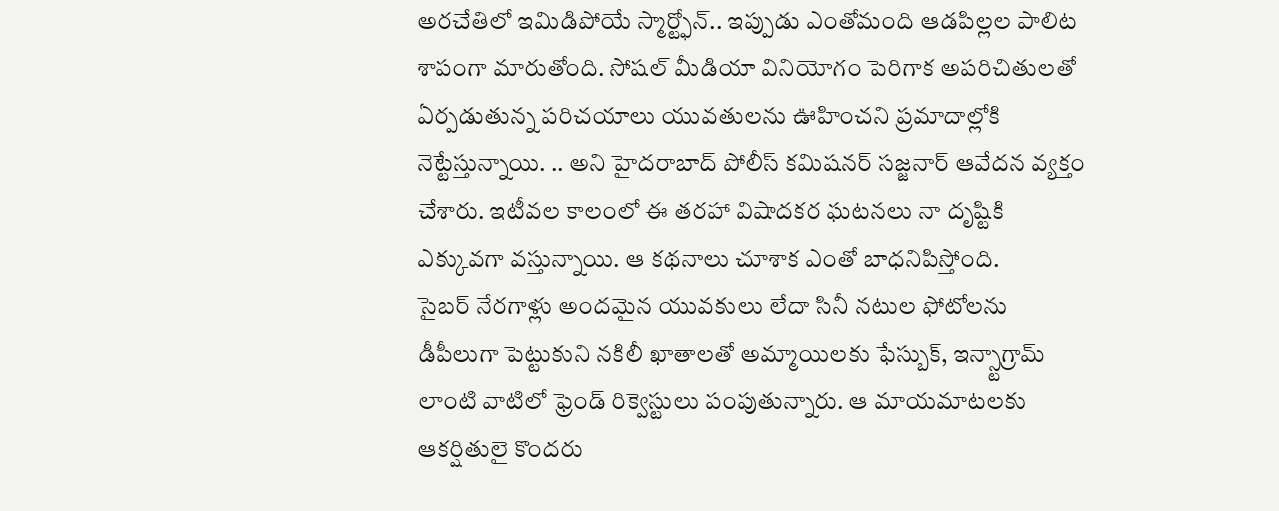అరచేతిలో ఇమిడిపోయే స్మార్ట్ఫోన్.. ఇప్పుడు ఎంతోమంది ఆడపిల్లల పాలిట శాపంగా మారుతోంది. సోషల్ మీడియా వినియోగం పెరిగాక అపరిచితులతో ఏర్పడుతున్న పరిచయాలు యువతులను ఊహించని ప్రమాదాల్లోకి నెట్టేస్తున్నాయి. .. అని హైదరాబాద్ పోలీస్ కమిషనర్ సజ్జనార్ ఆవేదన వ్యక్తం చేశారు. ఇటీవల కాలంలో ఈ తరహా విషాదకర ఘటనలు నా దృష్టికి ఎక్కువగా వస్తున్నాయి. ఆ కథనాలు చూశాక ఎంతో బాధనిపిస్తోంది.
సైబర్ నేరగాళ్లు అందమైన యువకులు లేదా సినీ నటుల ఫోటోలను డీపీలుగా పెట్టుకుని నకిలీ ఖాతాలతో అమ్మాయిలకు ఫేస్బుక్, ఇన్స్టాగ్రామ్ లాంటి వాటిలో ఫ్రెండ్ రిక్వెస్టులు పంపుతున్నారు. ఆ మాయమాటలకు ఆకర్షితులై కొందరు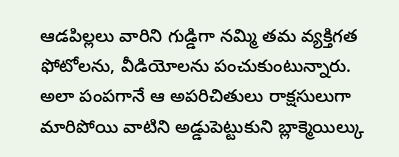ఆడపిల్లలు వారిని గుడ్డిగా నమ్మి తమ వ్యక్తిగత ఫోటోలను, వీడియోలను పంచుకుంటున్నారు.
అలా పంపగానే ఆ అపరిచితులు రాక్షసులుగా మారిపోయి వాటిని అడ్డుపెట్టుకుని బ్లాక్మెయిల్కు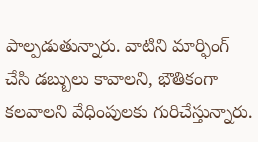పాల్పడుతున్నారు. వాటిని మార్ఫింగ్ చేసి డబ్బులు కావాలని, భౌతికంగా కలవాలని వేధింపులకు గురిచేస్తున్నారు.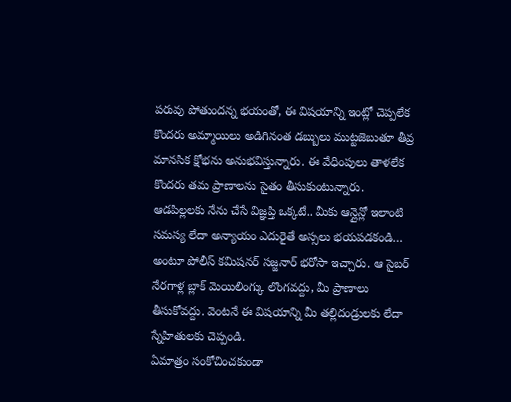పరువు పోతుందన్న భయంతో, ఈ విషయాన్ని ఇంట్లో చెప్పలేక కొందరు అమ్మాయిలు అడిగినంత డబ్బులు ముట్టజెబుతూ తీవ్ర మానసిక క్షోభను అనుభవిస్తున్నారు. ఈ వేధింపులు తాళలేక కొందరు తమ ప్రాణాలను సైతం తీసుకుంటున్నారు.
ఆడపిల్లలకు నేను చేసే విజ్ఞప్తి ఒక్కటే.. మీకు ఆన్లైన్లో ఇలాంటి సమస్య లేదా అన్యాయం ఎదురైతే అస్సలు భయపడకండి… అంటూ పోలీస్ కమిషనర్ సజ్జనార్ భరోసా ఇచ్చారు. ఆ సైబర్ నేరగాళ్ల బ్లాక్ మెయిలింగ్కు లొంగవద్దు, మీ ప్రాణాలు తీసుకోవద్దు. వెంటనే ఈ విషయాన్ని మీ తల్లిదండ్రులకు లేదా స్నేహితులకు చెప్పండి.
ఏమాత్రం సంకోచించకుండా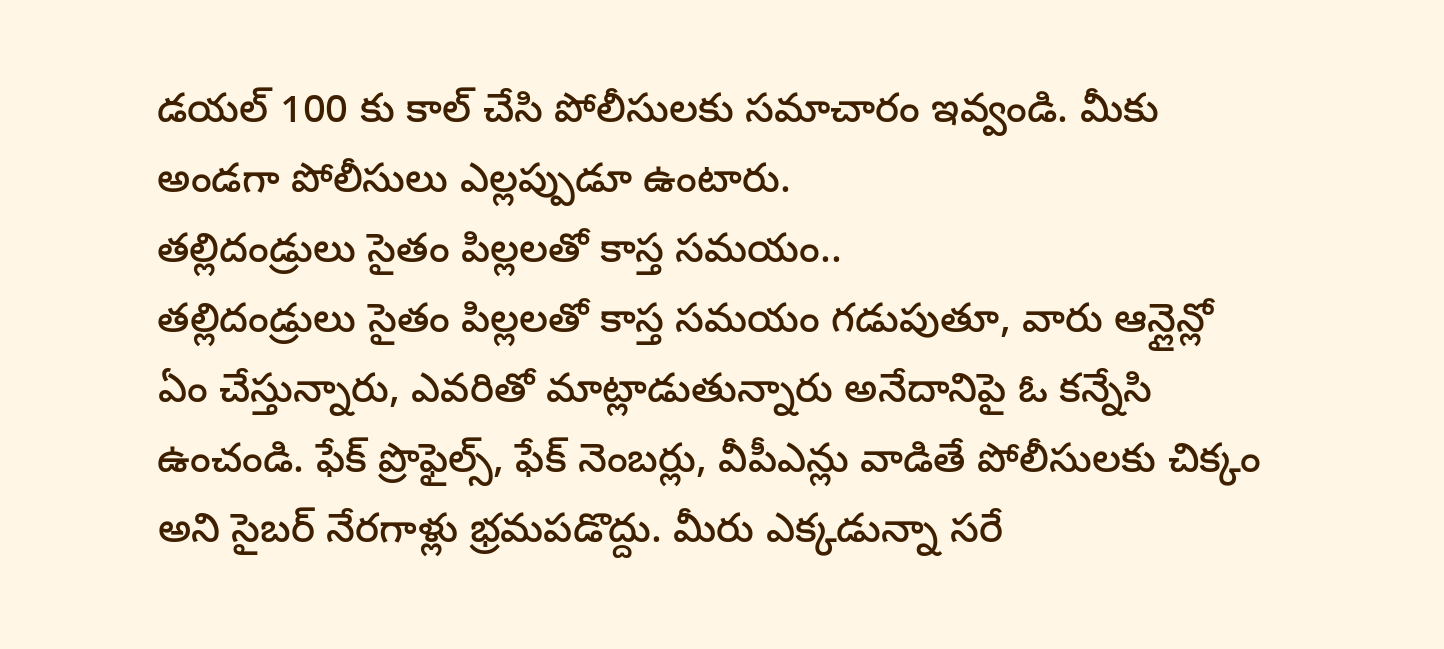డయల్ 100 కు కాల్ చేసి పోలీసులకు సమాచారం ఇవ్వండి. మీకు అండగా పోలీసులు ఎల్లప్పుడూ ఉంటారు.
తల్లిదండ్రులు సైతం పిల్లలతో కాస్త సమయం..
తల్లిదండ్రులు సైతం పిల్లలతో కాస్త సమయం గడుపుతూ, వారు ఆన్లైన్లో ఏం చేస్తున్నారు, ఎవరితో మాట్లాడుతున్నారు అనేదానిపై ఓ కన్నేసి ఉంచండి. ఫేక్ ప్రొఫైల్స్, ఫేక్ నెంబర్లు, వీపీఎన్లు వాడితే పోలీసులకు చిక్కం అని సైబర్ నేరగాళ్లు భ్రమపడొద్దు. మీరు ఎక్కడున్నా సరే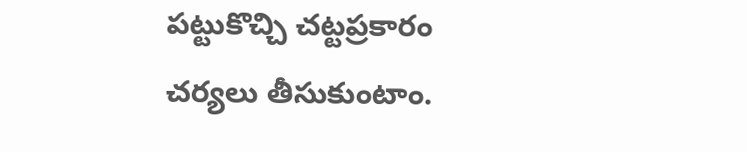పట్టుకొచ్చి చట్టప్రకారం చర్యలు తీసుకుంటాం.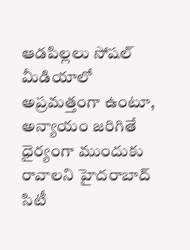ఆడపిల్లలు సోషల్ మీడియాలో అప్రమత్తంగా ఉంటూ, అన్యాయం జరిగితే ధైర్యంగా ముందుకు రావాలని హైదరాబాద్ సిటీ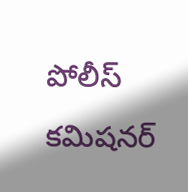పోలీస్ కమిషనర్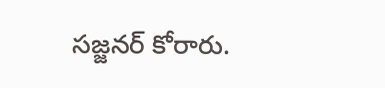సజ్జనర్ కోరారు.